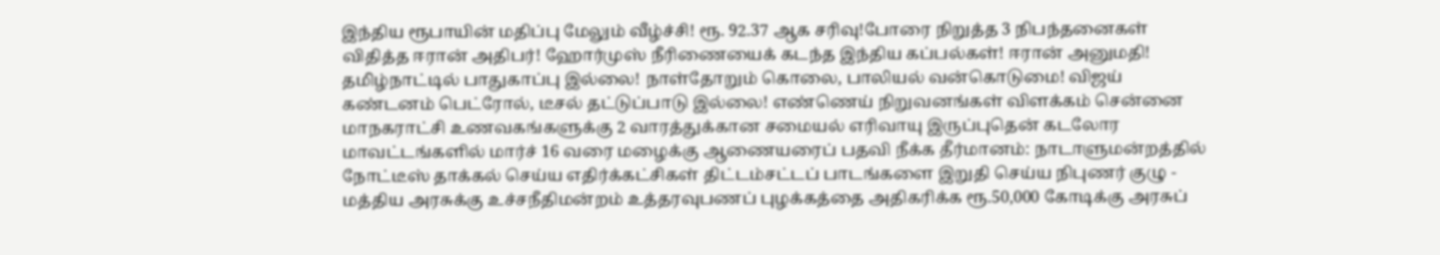இந்திய ரூபாயின் மதிப்பு மேலும் வீழ்ச்சி! ரூ. 92.37 ஆக சரிவு!போரை நிறுத்த 3 நிபந்தனைகள் விதித்த ஈரான் அதிபர்! ஹோர்முஸ் நீரிணையைக் கடந்த இந்திய கப்பல்கள்! ஈரான் அனுமதி! தமிழ்நாட்டில் பாதுகாப்பு இல்லை! நாள்தோறும் கொலை, பாலியல் வன்கொடுமை! விஜய் கண்டனம் பெட்ரோல், டீசல் தட்டுப்பாடு இல்லை! எண்ணெய் நிறுவனங்கள் விளக்கம் சென்னை மாநகராட்சி உணவகங்களுக்கு 2 வாரத்துக்கான சமையல் எரிவாயு இருப்புதென் கடலோர மாவட்டங்களில் மார்ச் 16 வரை மழைக்கு ஆணையரைப் பதவி நீக்க தீர்மானம்: நாடாளுமன்றத்தில் நோட்டீஸ் தாக்கல் செய்ய எதிர்க்கட்சிகள் திட்டம்சட்டப் பாடங்களை இறுதி செய்ய நிபுணர் குழு - மத்திய அரசுக்கு உச்சநீதிமன்றம் உத்தரவுபணப் புழக்கத்தை அதிகரிக்க ரூ.50,000 கோடிக்கு அரசுப்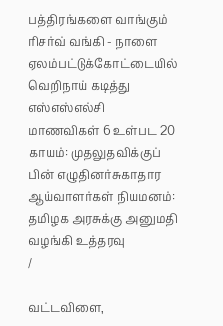பத்திரங்களை வாங்கும் ரிசர்வ் வங்கி - நாளை ஏலம்பட்டுக்கோட்டையில் வெறிநாய் கடித்து எஸ்எஸ்எல்சி மாணவிகள் 6 உள்பட 20 காயம்: முதலுதவிக்குப் பின் எழுதினர்சுகாதார ஆய்வாளர்கள் நியமனம்: தமிழக அரசுக்கு அனுமதி வழங்கி உத்தரவு
/

வட்டவிளை,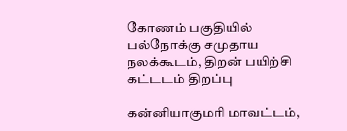கோணம் பகுதியில் பல்நோக்கு சமுதாய நலக்கூடம், திறன் பயிற்சி கட்டடம் திறப்பு

கன்னியாகுமரி மாவட்டம்,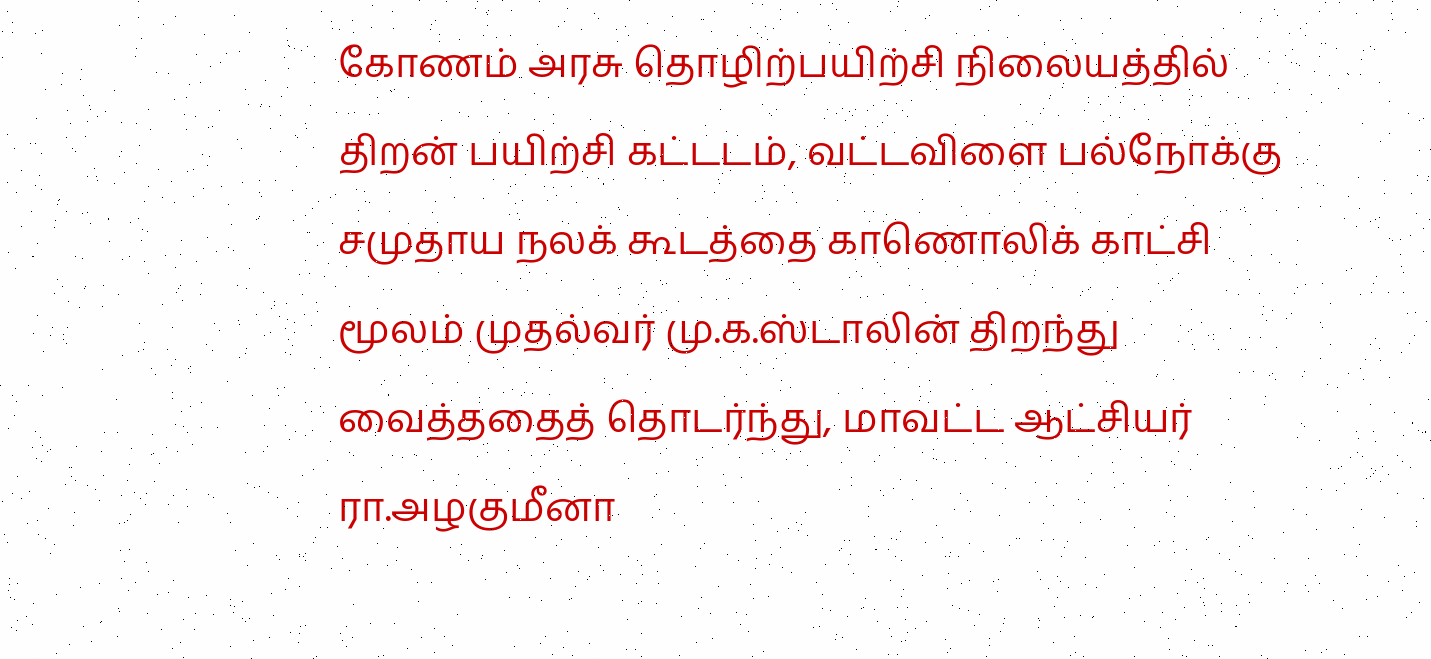கோணம் அரசு தொழிற்பயிற்சி நிலையத்தில் திறன் பயிற்சி கட்டடம், வட்டவிளை பல்நோக்கு சமுதாய நலக் கூடத்தை காணொலிக் காட்சி மூலம் முதல்வர் மு.க.ஸ்டாலின் திறந்து வைத்ததைத் தொடர்ந்து, மாவட்ட ஆட்சியர் ரா.அழகுமீனா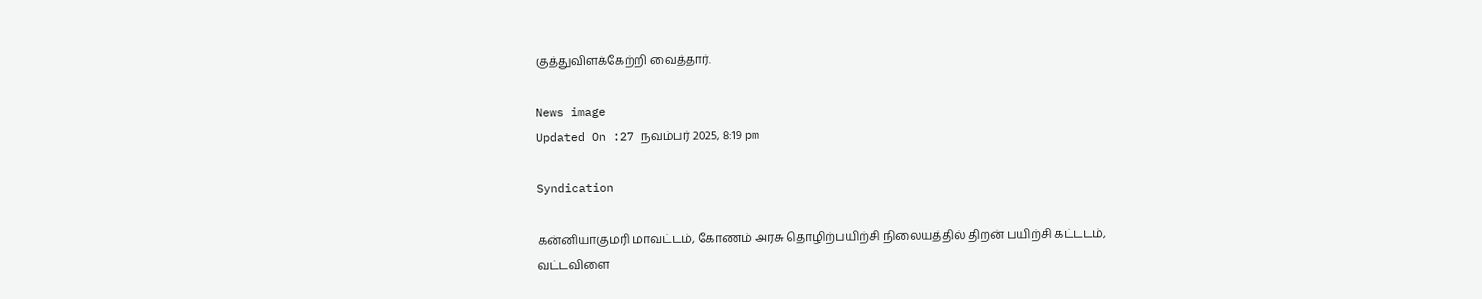குத்துவிளக்கேற்றி வைத்தார்.

News image
Updated On :27 நவம்பர் 2025, 8:19 pm

Syndication

கன்னியாகுமரி மாவட்டம், கோணம் அரசு தொழிற்பயிற்சி நிலையத்தில் திறன் பயிற்சி கட்டடம், வட்டவிளை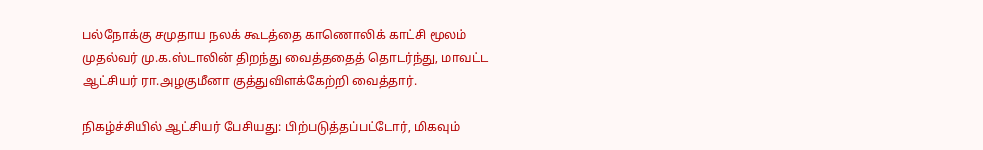பல்நோக்கு சமுதாய நலக் கூடத்தை காணொலிக் காட்சி மூலம் முதல்வர் மு.க.ஸ்டாலின் திறந்து வைத்ததைத் தொடர்ந்து, மாவட்ட ஆட்சியர் ரா.அழகுமீனா குத்துவிளக்கேற்றி வைத்தார்.

நிகழ்ச்சியில் ஆட்சியர் பேசியது: பிற்படுத்தப்பட்டோர், மிகவும்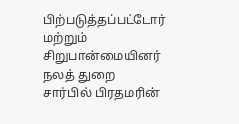பிற்படுத்தப்பட்டோர் மற்றும் சிறுபான்மையினர் நலத் துறை சார்பில் பிரதமரின்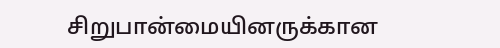சிறுபான்மையினருக்கான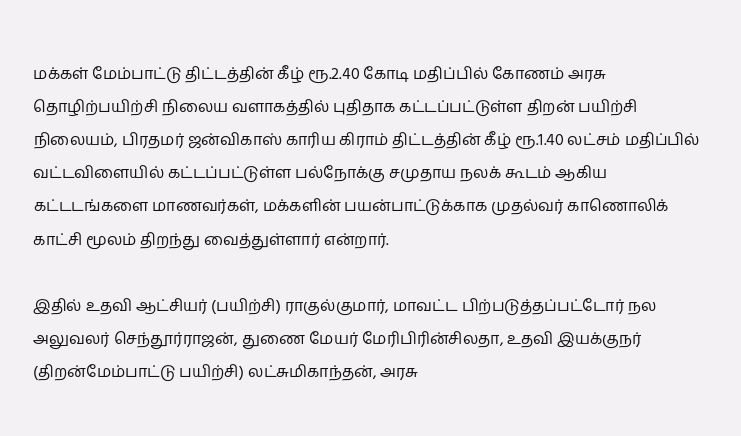மக்கள் மேம்பாட்டு திட்டத்தின் கீழ் ரூ.2.40 கோடி மதிப்பில் கோணம் அரசு தொழிற்பயிற்சி நிலைய வளாகத்தில் புதிதாக கட்டப்பட்டுள்ள திறன் பயிற்சி நிலையம், பிரதமர் ஜன்விகாஸ் காரிய கிராம் திட்டத்தின் கீழ் ரூ.1.40 லட்சம் மதிப்பில் வட்டவிளையில் கட்டப்பட்டுள்ள பல்நோக்கு சமுதாய நலக் கூடம் ஆகிய கட்டடங்களை மாணவர்கள், மக்களின் பயன்பாட்டுக்காக முதல்வர் காணொலிக் காட்சி மூலம் திறந்து வைத்துள்ளார் என்றார்.

இதில் உதவி ஆட்சியர் (பயிற்சி) ராகுல்குமார், மாவட்ட பிற்படுத்தப்பட்டோர் நல அலுவலர் செந்தூர்ராஜன், துணை மேயர் மேரிபிரின்சிலதா, உதவி இயக்குநர் (திறன்மேம்பாட்டு பயிற்சி) லட்சுமிகாந்தன், அரசு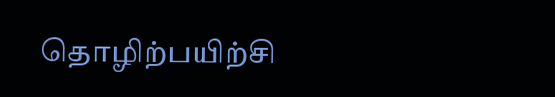தொழிற்பயிற்சி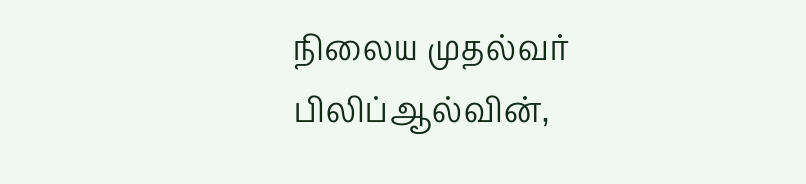நிலைய முதல்வர் பிலிப்ஆல்வின்,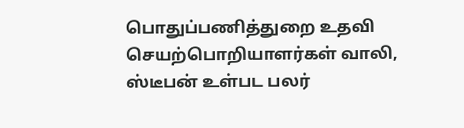பொதுப்பணித்துறை உதவி செயற்பொறியாளர்கள் வாலி, ஸ்டீபன் உள்பட பலர்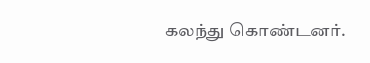கலந்து கொண்டனர்.